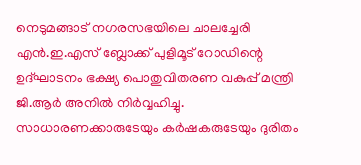നെടുമങ്ങാട് നഗരസഭയിലെ ചാലച്ചേരി എൻ.ഇ.എസ് ബ്ലോക്ക് പുളിമൂട് റോഡിന്റെ ഉദ്ഘാടനം ഭക്ഷ്യ പൊതുവിതരണ വകുപ്പ് മന്ത്രി ജി.ആർ അനിൽ നിർവ്വഹിച്ചു.
സാധാരണക്കാരുടേയും കർഷകരുടേയും ദുരിതം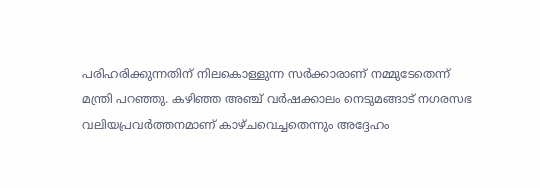പരിഹരിക്കുന്നതിന് നിലകൊള്ളുന്ന സർക്കാരാണ് നമ്മുടേതെന്ന് മന്ത്രി പറഞ്ഞു. കഴിഞ്ഞ അഞ്ച് വർഷക്കാലം നെടുമങ്ങാട് നഗരസഭ വലിയപ്രവർത്തനമാണ് കാഴ്ചവെച്ചതെന്നും അദ്ദേഹം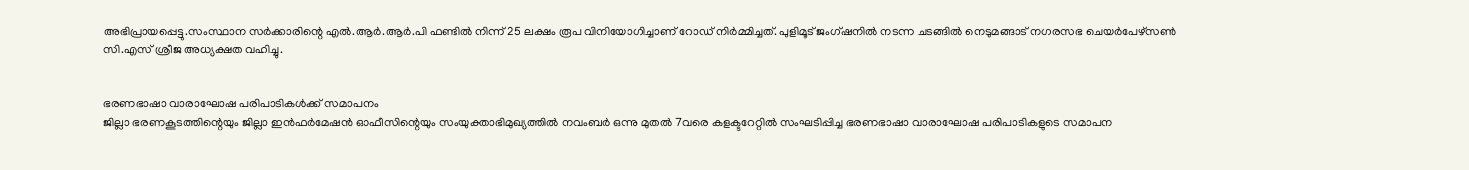അഭിപ്രായപ്പെട്ടു.സംസ്ഥാന സർക്കാരിന്റെ എൽ.ആർ.ആർ.പി ഫണ്ടിൽ നിന്ന് 25 ലക്ഷം രൂപ വിനിയോഗിച്ചാണ് റോഡ് നിർമ്മിച്ചത്. പുളിമൂട് ജംഗ്ഷനിൽ നടന്ന ചടങ്ങിൽ നെടുമങ്ങാട് നഗരസഭ ചെയർപേഴ്സൺ സി.എസ് ശ്രീജ അധ്യക്ഷത വഹിച്ചു.


ഭരണഭാഷാ വാരാഘോഷ പരിപാടികൾക്ക് സമാപനം
ജില്ലാ ഭരണകൂടത്തിന്റെയും ജില്ലാ ഇൻഫർമേഷൻ ഓഫീസിന്റെയും സംയുക്താഭിമുഖ്യത്തിൽ നവംബർ ഒന്നു മുതൽ 7വരെ കളക്ടറേറ്റിൽ സംഘടിപ്പിച്ച ഭരണഭാഷാ വാരാഘോഷ പരിപാടികളുടെ സമാപന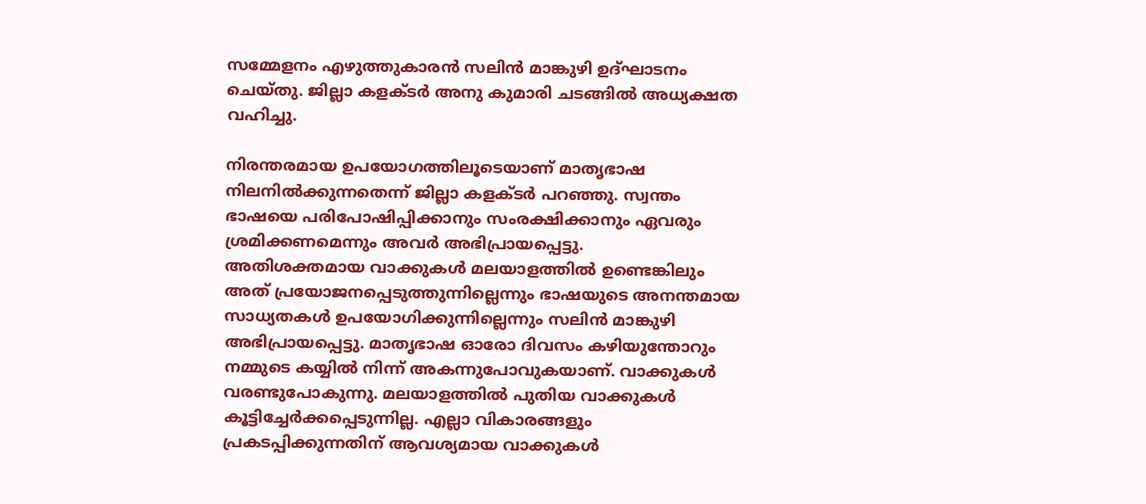സമ്മേളനം എഴുത്തുകാരൻ സലിൻ മാങ്കുഴി ഉദ്ഘാടനം ചെയ്തു. ജില്ലാ കളക്ടർ അനു കുമാരി ചടങ്ങിൽ അധ്യക്ഷത വഹിച്ചു.

നിരന്തരമായ ഉപയോഗത്തിലൂടെയാണ് മാതൃഭാഷ നിലനിൽക്കുന്നതെന്ന് ജില്ലാ കളക്ടർ പറഞ്ഞു. സ്വന്തം ഭാഷയെ പരിപോഷിപ്പിക്കാനും സംരക്ഷിക്കാനും ഏവരും ശ്രമിക്കണമെന്നും അവർ അഭിപ്രായപ്പെട്ടു.
അതിശക്തമായ വാക്കുകൾ മലയാളത്തിൽ ഉണ്ടെങ്കിലും അത് പ്രയോജനപ്പെടുത്തുന്നില്ലെന്നും ഭാഷയുടെ അനന്തമായ സാധ്യതകൾ ഉപയോഗിക്കുന്നില്ലെന്നും സലിൻ മാങ്കുഴി അഭിപ്രായപ്പെട്ടു. മാതൃഭാഷ ഓരോ ദിവസം കഴിയുന്തോറും നമ്മുടെ കയ്യിൽ നിന്ന് അകന്നുപോവുകയാണ്. വാക്കുകൾ വരണ്ടുപോകുന്നു. മലയാളത്തിൽ പുതിയ വാക്കുകൾ കൂട്ടിച്ചേർക്കപ്പെടുന്നില്ല. എല്ലാ വികാരങ്ങളും പ്രകടപ്പിക്കുന്നതിന് ആവശ്യമായ വാക്കുകൾ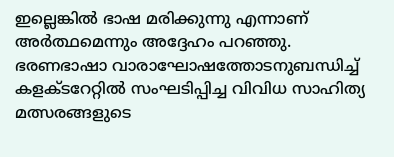ഇല്ലെങ്കിൽ ഭാഷ മരിക്കുന്നു എന്നാണ് അർത്ഥമെന്നും അദ്ദേഹം പറഞ്ഞു.
ഭരണഭാഷാ വാരാഘോഷത്തോടനുബന്ധിച്ച് കളക്ടറേറ്റിൽ സംഘടിപ്പിച്ച വിവിധ സാഹിത്യ മത്സരങ്ങളുടെ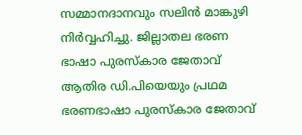സമ്മാനദാനവും സലിൻ മാങ്കുഴി നിർവ്വഹിച്ചു. ജില്ലാതല ഭരണ ഭാഷാ പുരസ്കാര ജേതാവ് ആതിര ഡി.പിയെയും പ്രഥമ ഭരണഭാഷാ പുരസ്കാര ജേതാവ്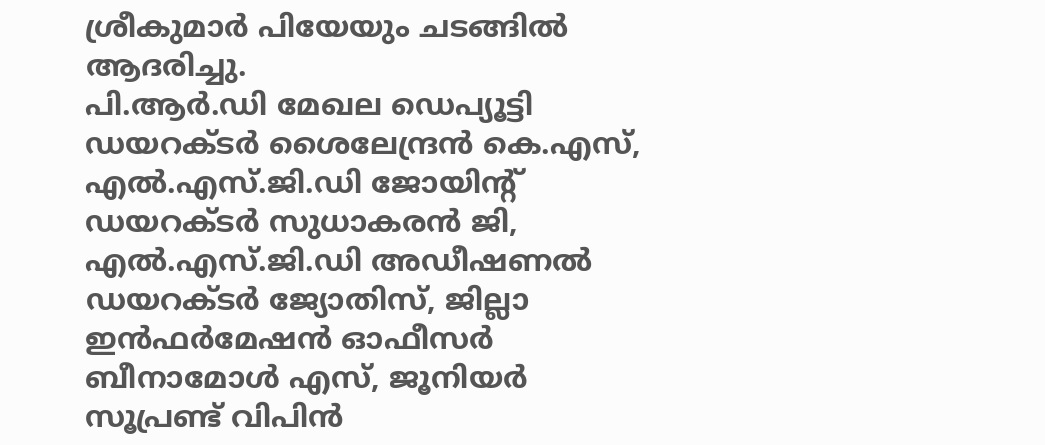ശ്രീകുമാർ പിയേയും ചടങ്ങിൽ ആദരിച്ചു.
പി.ആർ.ഡി മേഖല ഡെപ്യൂട്ടി ഡയറക്ടർ ശൈലേന്ദ്രൻ കെ.എസ്, എൽ.എസ്.ജി.ഡി ജോയിന്റ് ഡയറക്ടർ സുധാകരൻ ജി, എൽ.എസ്.ജി.ഡി അഡീഷണൽ ഡയറക്ടർ ജ്യോതിസ്, ജില്ലാ ഇൻഫർമേഷൻ ഓഫീസർ ബീനാമോൾ എസ്, ജൂനിയർ സൂപ്രണ്ട് വിപിൻ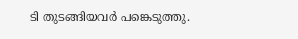ടി തുടങ്ങിയവർ പങ്കെടുത്തു.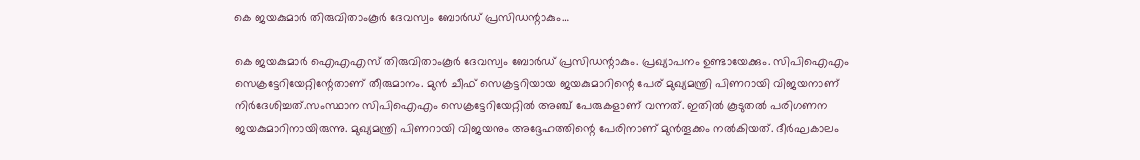കെ ജയകുമാർ തിരുവിതാംകൂർ ദേവസ്വം ബോർഡ് പ്രസിഡന്റാകും…

കെ ജയകുമാർ ഐഎഎസ് തിരുവിതാംകൂർ ദേവസ്വം ബോർഡ് പ്രസിഡന്റാകും. പ്രഖ്യാപനം ഉണ്ടായേക്കും. സിപിഐഎം സെക്രട്ടേറിയേറ്റിന്റേതാണ് തീരുമാനം. മുൻ ചീഫ് സെക്രട്ടറിയായ ജയകുമാറിന്റെ പേര് മുഖ്യമന്ത്രി പിണറായി വിജയനാണ് നിർദേശിച്ചത്.സംസ്ഥാന സിപിഐഎം സെക്രട്ടേറിയേറ്റിൽ അഞ്ച് പേരുകളാണ് വന്നത്. ഇതിൽ കൂടുതൽ പരിഗണന ജയകുമാറിനായിരുന്നു. മുഖ്യമന്ത്രി പിണറായി വിജയനും അദ്ദേഹത്തിന്റെ പേരിനാണ് മുൻതൂക്കം നൽകിയത്. ദീർഘകാലം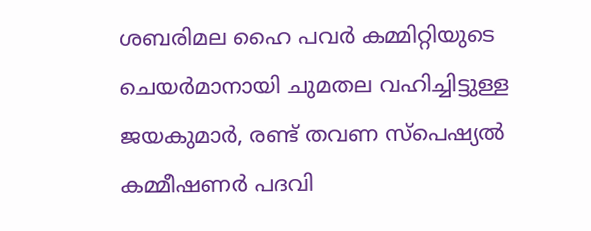ശബരിമല ഹൈ പവർ കമ്മിറ്റിയുടെ ചെയർമാനായി ചുമതല വഹിച്ചിട്ടുള്ള ജയകുമാർ, രണ്ട് തവണ സ്പെഷ്യൽ കമ്മീഷണർ പദവി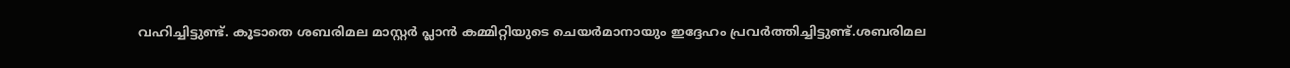വഹിച്ചിട്ടുണ്ട്. കൂടാതെ ശബരിമല മാസ്റ്റർ പ്ലാൻ കമ്മിറ്റിയുടെ ചെയർമാനായും ഇദ്ദേഹം പ്രവർത്തിച്ചിട്ടുണ്ട്.ശബരിമല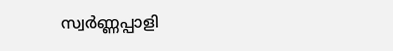സ്വർണ്ണപ്പാളി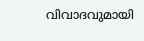വിവാദവുമായി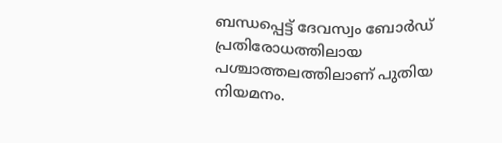ബന്ധപ്പെട്ട് ദേവസ്വം ബോർഡ് പ്രതിരോധത്തിലായ പശ്ചാത്തലത്തിലാണ് പുതിയ നിയമനം.